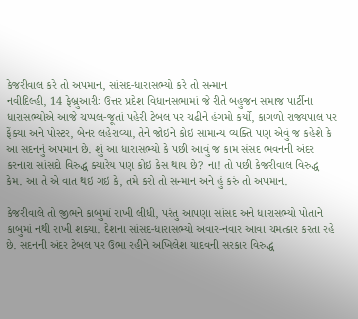કેજરીવાલ કરે તો અપમાન, સાંસદ-ધારાસભ્યો કરે તો સન્માન
નવીદિલ્હી, 14 ફેબ્રુઆરીઃ ઉત્તર પ્રદેશ વિધાનસભામાં જે રીતે બહુજન સમાજ પાર્ટીના ધારાસભ્યોએ આજે ચપ્પલ-જૂતાં પહેરી ટેબલ પર ચઢીને હંગમો કર્યો, કાગળો રાજ્યપાલ પર ફેંક્યા અને પોસ્ટર, બેનર લહેરાવ્યા, તેને જોઇને કોઇ સામાન્ય વ્યક્તિ પણ એવું જ કહેશે કે આ સદનનું અપમાન છે. શું આ ધારાસભ્યો કે પછી આવું જ કામ સંસદ ભવનની અંદર કરનારા સાંસદો વિરુદ્ધ ક્યારેય પણ કોઇ કેસ થાય છે? ના! તો પછી કેજરીવાલ વિરુદ્ધ કેમ. આ તે એ વાત થઇ ગઇ કે, તમે કરો તો સન્માન અને હું કરું તો અપમાન.

કેજરીવાલે તો જીભને કાબુમાં રાખી લીધી, પરંતુ આપણા સાંસદ અને ધારાસભ્યો પોતાને કાબુમાં નથી રાખી શક્યા. દેશના સાંસદ-ધારાસભ્યો અવાર-નવાર આવા ચમત્કાર કરતા રહે છે. સદનની અંદર ટેબલ પર ઉભા રહીને અખિલેશ યાદવની સરકાર વિરુદ્ધ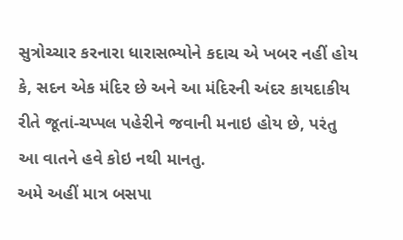સુત્રોચ્ચાર કરનારા ધારાસભ્યોને કદાચ એ ખબર નહીં હોય કે, સદન એક મંદિર છે અને આ મંદિરની અંદર કાયદાકીય રીતે જૂતાં-ચપ્પલ પહેરીને જવાની મનાઇ હોય છે, પરંતુ આ વાતને હવે કોઇ નથી માનતુ.
અમે અહીં માત્ર બસપા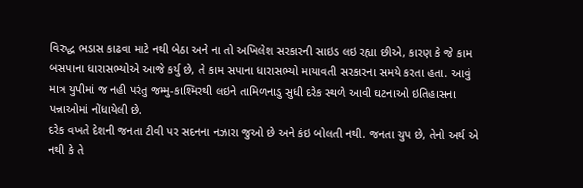વિરુદ્ધ ભડાસ કાઢવા માટે નથી બેઠા અને ના તો અખિલેશ સરકારની સાઇડ લઇ રહ્યા છીએ, કારણ કે જે કામ બસપાના ધારાસભ્યોએ આજે કર્યુ છે, તે કામ સપાના ધારાસભ્યો માયાવતી સરકારના સમયે કરતા હતા. આવું માત્ર યુપીમાં જ નહી પરંતુ જમ્મુ-કાશ્મિરથી લઇને તામિળનાડુ સુધી દરેક સ્થળે આવી ઘટનાઓ ઇતિહાસના પન્નાઓમાં નોંધાયેલી છે.
દરેક વખતે દેશની જનતા ટીવી પર સદનના નઝારા જુઓ છે અને કંઇ બોલતી નથી. જનતા ચુપ છે, તેનો અર્થ એ નથી કે તે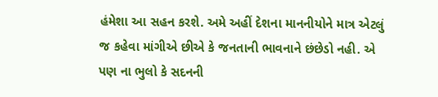હંમેશા આ સહન કરશે. અમે અહીં દેશના માનનીયોને માત્ર એટલું જ કહેવા માંગીએ છીએ કે જનતાની ભાવનાને છંછેડો નહી. એ પણ ના ભુલો કે સદનની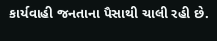કાર્યવાહી જનતાના પૈસાથી ચાલી રહી છે.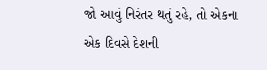જો આવું નિરંતર થતું રહે, તો એકના એક દિવસે દેશની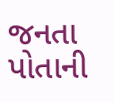જનતા પોતાની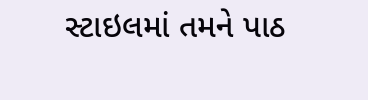સ્ટાઇલમાં તમને પાઠ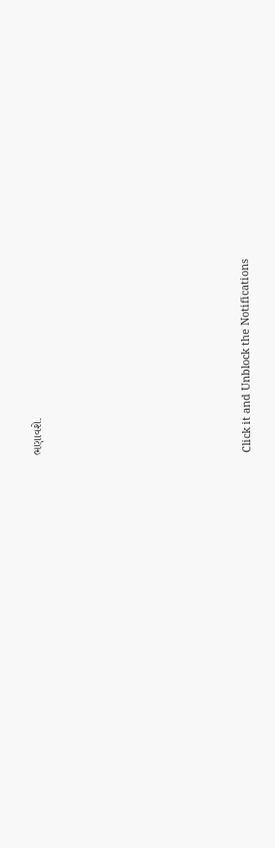ભણાવશે.












Click it and Unblock the Notifications